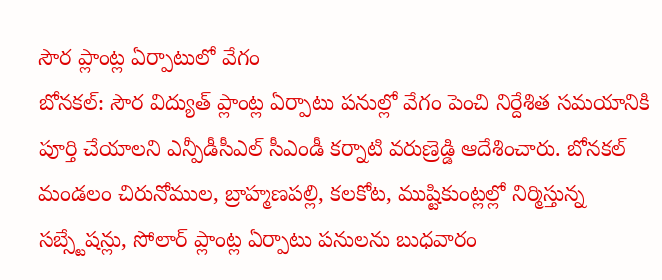సౌర ప్లాంట్ల ఏర్పాటులో వేగం
బోనకల్: సౌర విద్యుత్ ప్లాంట్ల ఏర్పాటు పనుల్లో వేగం పెంచి నిర్దేశిత సమయానికి పూర్తి చేయాలని ఎన్పీడీసీఎల్ సీఎండీ కర్నాటి వరుణ్రెడ్డి ఆదేశించారు. బోనకల్ మండలం చిరునోముల, బ్రాహ్మణపల్లి, కలకోట, ముష్టికుంట్లల్లో నిర్మిస్తున్న సబ్స్టేషన్లు, సోలార్ ప్లాంట్ల ఏర్పాటు పనులను బుధవారం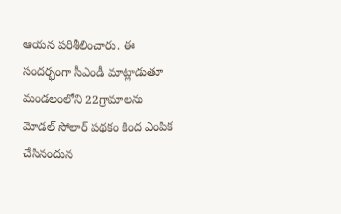ఆయన పరిశీలించారు. ఈ సందర్భంగా సీఎండీ మాట్లాడుతూ మండలంలోని 22గ్రామాలను మోడల్ సోలార్ పథకం కింద ఎంపిక చేసినందున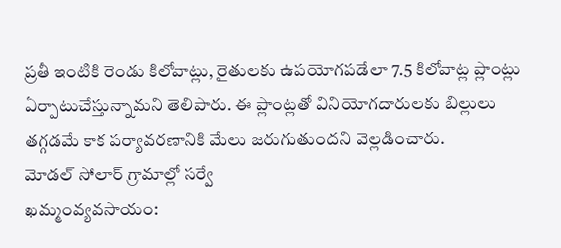ప్రతీ ఇంటికి రెండు కిలోవాట్లు, రైతులకు ఉపయోగపడేలా 7.5 కిలోవాట్ల ప్లాంట్లు ఏర్పాటుచేస్తున్నామని తెలిపారు. ఈ ప్లాంట్లతో వినియోగదారులకు బిల్లులు తగ్గడమే కాక పర్యావరణానికి మేలు జరుగుతుందని వెల్లడించారు.
మోడల్ సోలార్ గ్రామాల్లో సర్వే
ఖమ్మంవ్యవసాయం: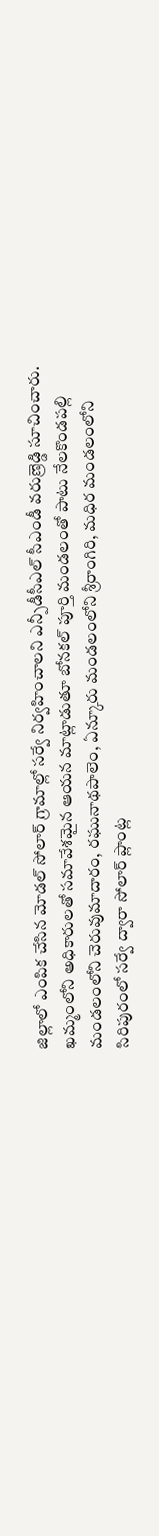జిల్లాలో ఎంపిక చేసిన మోడల్ సోలార్ గ్రామాల్లో సర్వే నిర్వహించాలని ఎన్పీడీసీఎల్ సీఎండీ వరుణ్రెడ్డి సూచించారు. ఖమ్మంలోని అధికారులతో సమావేశమైన ఆయన మాట్లాడుతూ బోనకల్ పూర్తి మండలంతో పాటు నేలకొండపల్లి మండలంలోని చెరువుమాదారం, రఘునాథపాలెం, ఏన్కూరు మండలంలోని శ్రీరాంగిరి, మధిర మండలంలోని సిరిపురంలో సర్వే ద్వారా సోలార్ ప్లాంట్ల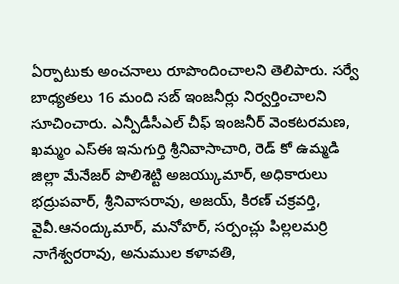ఏర్పాటుకు అంచనాలు రూపొందించాలని తెలిపారు. సర్వే బాధ్యతలు 16 మంది సబ్ ఇంజనీర్లు నిర్వర్తించాలని సూచించారు. ఎన్పీడీసీఎల్ చీఫ్ ఇంజనీర్ వెంకటరమణ, ఖమ్మం ఎస్ఈ ఇనుగుర్తి శ్రీనివాసాచారి, రెడ్ కో ఉమ్మడి జిల్లా మేనేజర్ పొలిశెట్టి అజయ్కుమార్, అధికారులు భద్రుపవార్, శ్రీనివాసరావు, అజయ్, కిరణ్ చక్రవర్తి, వైవీ.ఆనంద్కుమార్, మనోహర్, సర్పంచ్లు పిల్లలమర్రి నాగేశ్వరరావు, అనుముల కళావతి,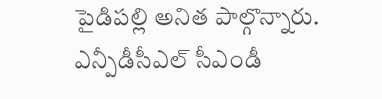పైడిపల్లి అనిత పాల్గొన్నారు.
ఎన్పీడీసీఎల్ సీఎండీ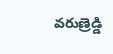వరుణ్రెడ్డి